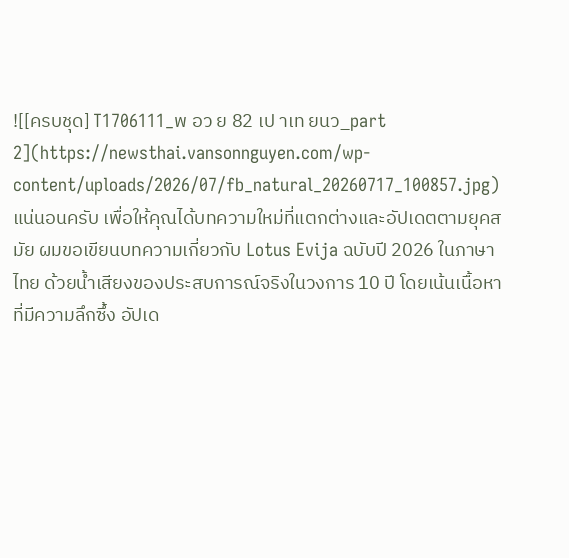![[ครบชุด] T1706111_พ อว ย 82 เป าเท ยนว_part 2](https://newsthai.vansonnguyen.com/wp-content/uploads/2026/07/fb_natural_20260717_100857.jpg)
แน่นอนครับ เพื่อให้คุณได้บทความใหม่ที่แตกต่างและอัปเดตตามยุคสมัย ผมขอเขียนบทความเกี่ยวกับ Lotus Evija ฉบับปี 2026 ในภาษาไทย ด้วยน้ำเสียงของประสบการณ์จริงในวงการ 10 ปี โดยเน้นเนื้อหาที่มีความลึกซึ้ง อัปเด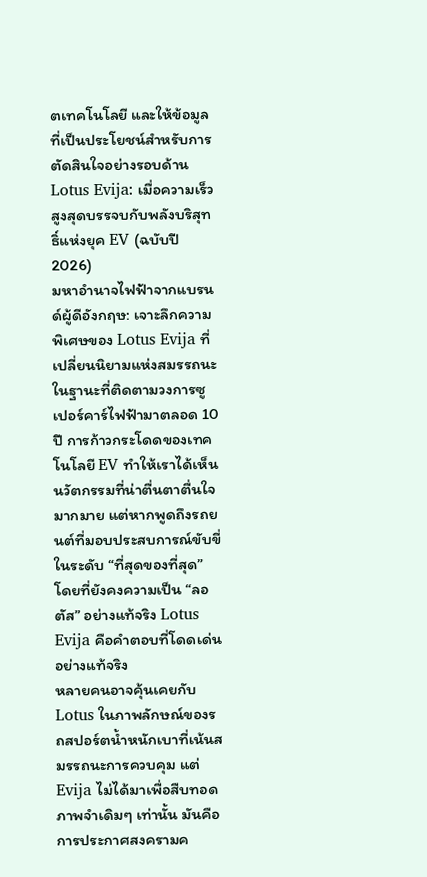ตเทคโนโลยี และให้ข้อมูลที่เป็นประโยชน์สำหรับการตัดสินใจอย่างรอบด้าน
Lotus Evija: เมื่อความเร็วสูงสุดบรรจบกับพลังบริสุทธิ์แห่งยุค EV (ฉบับปี 2026)
มหาอำนาจไฟฟ้าจากแบรนด์ผู้ดีอังกฤษ: เจาะลึกความพิเศษของ Lotus Evija ที่เปลี่ยนนิยามแห่งสมรรถนะ
ในฐานะที่ติดตามวงการซูเปอร์คาร์ไฟฟ้ามาตลอด 10 ปี การก้าวกระโดดของเทคโนโลยี EV ทำให้เราได้เห็นนวัตกรรมที่น่าตื่นตาตื่นใจมากมาย แต่หากพูดถึงรถยนต์ที่มอบประสบการณ์ขับขี่ในระดับ “ที่สุดของที่สุด” โดยที่ยังคงความเป็น “ลอตัส” อย่างแท้จริง Lotus Evija คือคำตอบที่โดดเด่นอย่างแท้จริง
หลายคนอาจคุ้นเคยกับ Lotus ในภาพลักษณ์ของรถสปอร์ตน้ำหนักเบาที่เน้นสมรรถนะการควบคุม แต่ Evija ไม่ได้มาเพื่อสืบทอดภาพจำเดิมๆ เท่านั้น มันคือการประกาศสงครามค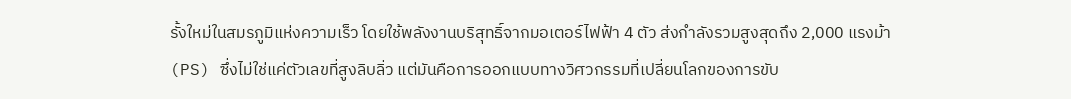รั้งใหม่ในสมรภูมิแห่งความเร็ว โดยใช้พลังงานบริสุทธิ์จากมอเตอร์ไฟฟ้า 4 ตัว ส่งกำลังรวมสูงสุดถึง 2,000 แรงม้า (PS) ซึ่งไม่ใช่แค่ตัวเลขที่สูงลิบลิ่ว แต่มันคือการออกแบบทางวิศวกรรมที่เปลี่ยนโลกของการขับ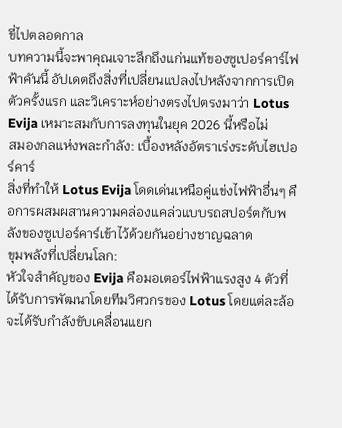ขี่ไปตลอดกาล
บทความนี้จะพาคุณเจาะลึกถึงแก่นแท้ของซูเปอร์คาร์ไฟฟ้าคันนี้ อัปเดตถึงสิ่งที่เปลี่ยนแปลงไปหลังจากการเปิดตัวครั้งแรก และวิเคราะห์อย่างตรงไปตรงมาว่า Lotus Evija เหมาะสมกับการลงทุนในยุค 2026 นี้หรือไม่
สมองกลแห่งพละกำลัง: เบื้องหลังอัตราเร่งระดับไฮเปอร์คาร์
สิ่งที่ทำให้ Lotus Evija โดดเด่นเหนือคู่แข่งไฟฟ้าอื่นๆ คือการผสมผสานความคล่องแคล่วแบบรถสปอร์ตกับพลังของซูเปอร์คาร์เข้าไว้ด้วยกันอย่างชาญฉลาด
ขุมพลังที่เปลี่ยนโลก:
หัวใจสำคัญของ Evija คือมอเตอร์ไฟฟ้าแรงสูง 4 ตัวที่ได้รับการพัฒนาโดยทีมวิศวกรของ Lotus โดยแต่ละล้อจะได้รับกำลังขับเคลื่อนแยก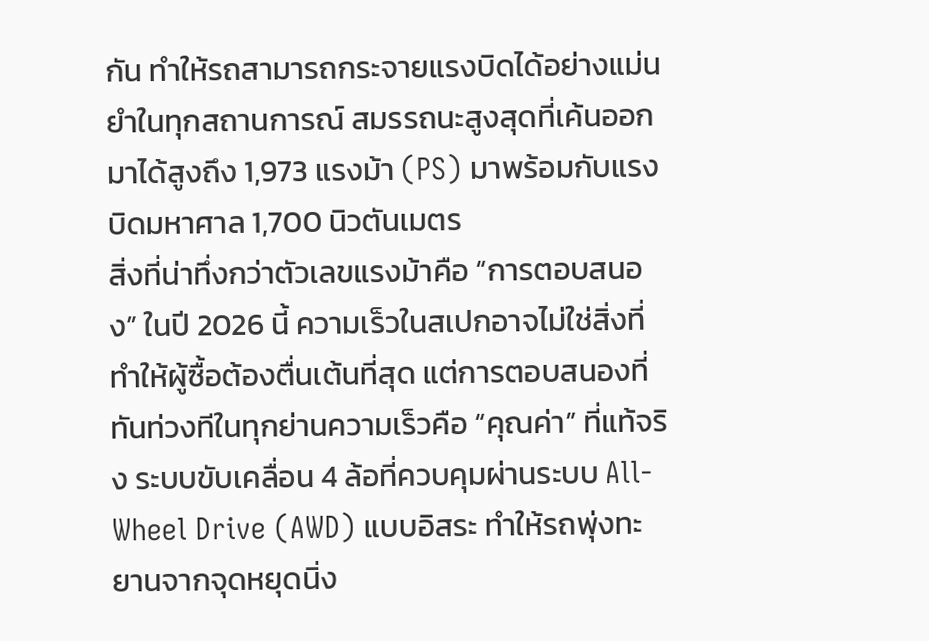กัน ทำให้รถสามารถกระจายแรงบิดได้อย่างแม่นยำในทุกสถานการณ์ สมรรถนะสูงสุดที่เค้นออกมาได้สูงถึง 1,973 แรงม้า (PS) มาพร้อมกับแรงบิดมหาศาล 1,700 นิวตันเมตร
สิ่งที่น่าทึ่งกว่าตัวเลขแรงม้าคือ “การตอบสนอง” ในปี 2026 นี้ ความเร็วในสเปกอาจไม่ใช่สิ่งที่ทำให้ผู้ซื้อต้องตื่นเต้นที่สุด แต่การตอบสนองที่ทันท่วงทีในทุกย่านความเร็วคือ “คุณค่า” ที่แท้จริง ระบบขับเคลื่อน 4 ล้อที่ควบคุมผ่านระบบ All-Wheel Drive (AWD) แบบอิสระ ทำให้รถพุ่งทะยานจากจุดหยุดนิ่ง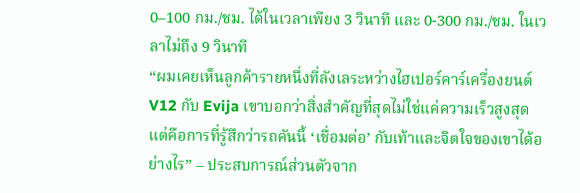0–100 กม./ชม. ได้ในเวลาเพียง 3 วินาที และ 0-300 กม./ชม. ในเวลาไม่ถึง 9 วินาที
“ผมเคยเห็นลูกค้ารายหนึ่งที่ลังเลระหว่างไฮเปอร์คาร์เครื่องยนต์ V12 กับ Evija เขาบอกว่าสิ่งสำคัญที่สุดไม่ใช่แค่ความเร็วสูงสุด แต่คือการที่รู้สึกว่ารถคันนี้ ‘เชื่อมต่อ’ กับเท้าและจิตใจของเขาได้อย่างไร” – ประสบการณ์ส่วนตัวจาก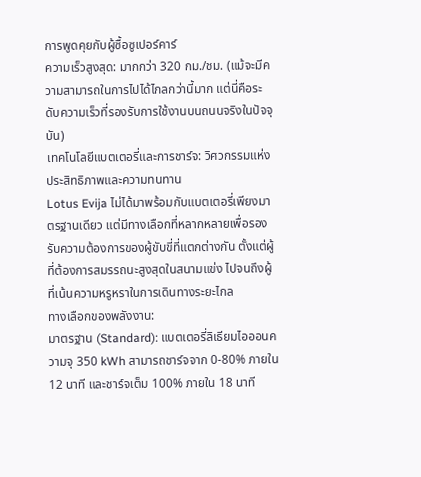การพูดคุยกับผู้ซื้อซูเปอร์คาร์
ความเร็วสูงสุด: มากกว่า 320 กม./ชม. (แม้จะมีความสามารถในการไปได้ไกลกว่านี้มาก แต่นี่คือระดับความเร็วที่รองรับการใช้งานบนถนนจริงในปัจจุบัน)
เทคโนโลยีแบตเตอรี่และการชาร์จ: วิศวกรรมแห่งประสิทธิภาพและความทนทาน
Lotus Evija ไม่ได้มาพร้อมกับแบตเตอรี่เพียงมาตรฐานเดียว แต่มีทางเลือกที่หลากหลายเพื่อรองรับความต้องการของผู้ขับขี่ที่แตกต่างกัน ตั้งแต่ผู้ที่ต้องการสมรรถนะสูงสุดในสนามแข่ง ไปจนถึงผู้ที่เน้นความหรูหราในการเดินทางระยะไกล
ทางเลือกของพลังงาน:
มาตรฐาน (Standard): แบตเตอรี่ลิเธียมไอออนความจุ 350 kWh สามารถชาร์จจาก 0-80% ภายใน 12 นาที และชาร์จเต็ม 100% ภายใน 18 นาที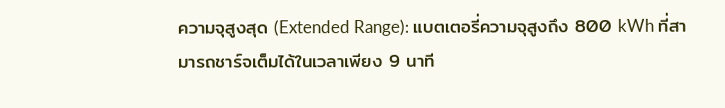ความจุสูงสุด (Extended Range): แบตเตอรี่ความจุสูงถึง 800 kWh ที่สามารถชาร์จเต็มได้ในเวลาเพียง 9 นาที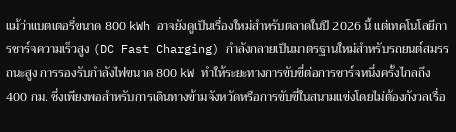แม้ว่าแบตเตอรี่ขนาด 800 kWh อาจยังดูเป็นเรื่องใหม่สำหรับตลาดในปี 2026 นี้ แต่เทคโนโลยีการชาร์จความเร็วสูง (DC Fast Charging) กำลังกลายเป็นมาตรฐานใหม่สำหรับรถยนต์สมรรถนะสูง การรองรับกำลังไฟขนาด 800 kW ทำให้ระยะทางการขับขี่ต่อการชาร์จหนึ่งครั้งไกลถึง 400 กม. ซึ่งเพียงพอสำหรับการเดินทางข้ามจังหวัดหรือการขับขี่ในสนามแข่งโดยไม่ต้องกังวลเรื่อ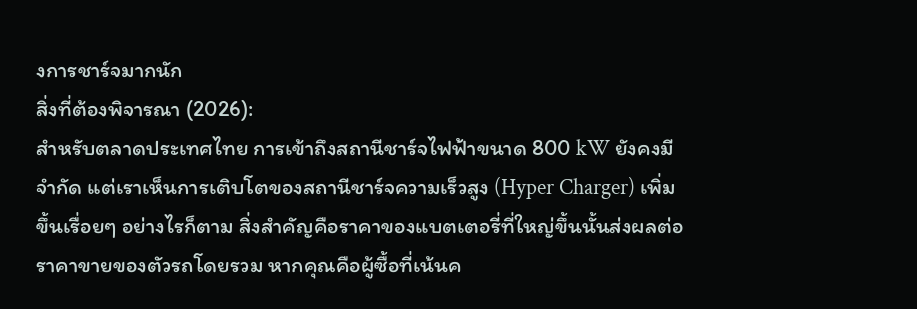งการชาร์จมากนัก
สิ่งที่ต้องพิจารณา (2026):
สำหรับตลาดประเทศไทย การเข้าถึงสถานีชาร์จไฟฟ้าขนาด 800 kW ยังคงมีจำกัด แต่เราเห็นการเติบโตของสถานีชาร์จความเร็วสูง (Hyper Charger) เพิ่มขึ้นเรื่อยๆ อย่างไรก็ตาม สิ่งสำคัญคือราคาของแบตเตอรี่ที่ใหญ่ขึ้นนั้นส่งผลต่อราคาขายของตัวรถโดยรวม หากคุณคือผู้ซื้อที่เน้นค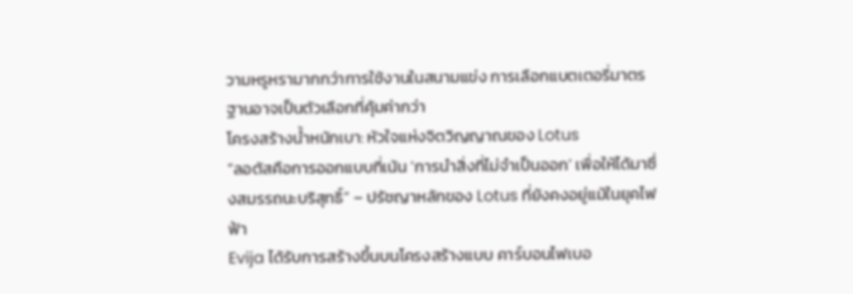วามหรูหรามากกว่าการใช้งานในสนามแข่ง การเลือกแบตเตอรี่มาตรฐานอาจเป็นตัวเลือกที่คุ้มค่ากว่า
โครงสร้างน้ำหนักเบา: หัวใจแห่งจิตวิญญาณของ Lotus
“ลอตัสคือการออกแบบที่เน้น ‘การนำสิ่งที่ไม่จำเป็นออก’ เพื่อให้ได้มาซึ่งสมรรถนะบริสุทธิ์” – ปรัชญาหลักของ Lotus ที่ยังคงอยู่แม้ในยุคไฟฟ้า
Evija ได้รับการสร้างขึ้นบนโครงสร้างแบบ คาร์บอนไฟเบอ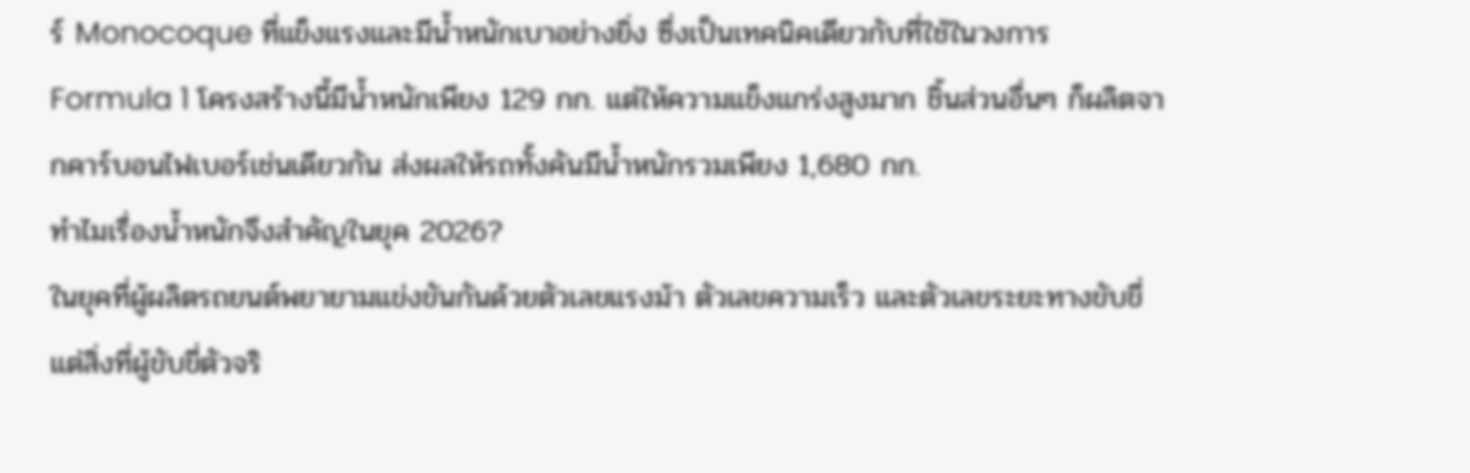ร์ Monocoque ที่แข็งแรงและมีน้ำหนักเบาอย่างยิ่ง ซึ่งเป็นเทคนิคเดียวกับที่ใช้ในวงการ Formula 1 โครงสร้างนี้มีน้ำหนักเพียง 129 กก. แต่ให้ความแข็งแกร่งสูงมาก ชิ้นส่วนอื่นๆ ก็ผลิตจากคาร์บอนไฟเบอร์เช่นเดียวกัน ส่งผลให้รถทั้งคันมีน้ำหนักรวมเพียง 1,680 กก.
ทำไมเรื่องน้ำหนักจึงสำคัญในยุค 2026?
ในยุคที่ผู้ผลิตรถยนต์พยายามแข่งขันกันด้วยตัวเลขแรงม้า ตัวเลขความเร็ว และตัวเลขระยะทางขับขี่ แต่สิ่งที่ผู้ขับขี่ตัวจริ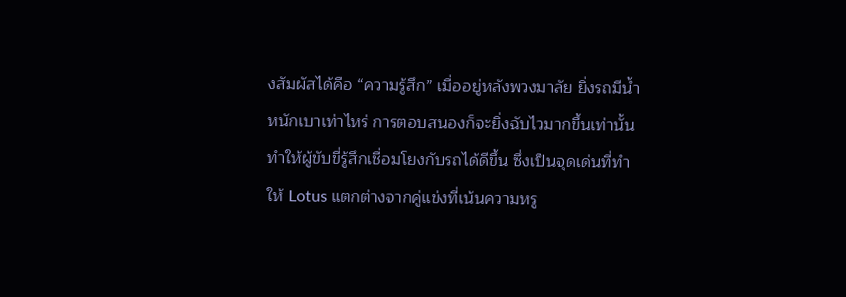งสัมผัสได้คือ “ความรู้สึก” เมื่ออยู่หลังพวงมาลัย ยิ่งรถมีน้ำหนักเบาเท่าไหร่ การตอบสนองก็จะยิ่งฉับไวมากขึ้นเท่านั้น ทำให้ผู้ขับขี่รู้สึกเชื่อมโยงกับรถได้ดีขึ้น ซึ่งเป็นจุดเด่นที่ทำให้ Lotus แตกต่างจากคู่แข่งที่เน้นความหรู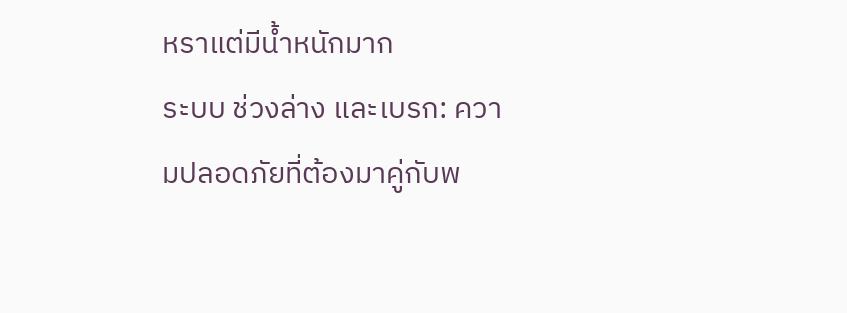หราแต่มีน้ำหนักมาก
ระบบ ช่วงล่าง และเบรก: ความปลอดภัยที่ต้องมาคู่กับพ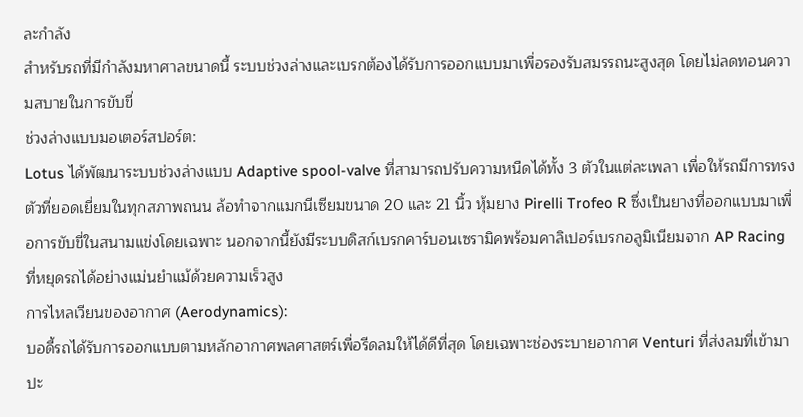ละกำลัง
สำหรับรถที่มีกำลังมหาศาลขนาดนี้ ระบบช่วงล่างและเบรกต้องได้รับการออกแบบมาเพื่อรองรับสมรรถนะสูงสุด โดยไม่ลดทอนความสบายในการขับขี่
ช่วงล่างแบบมอเตอร์สปอร์ต:
Lotus ได้พัฒนาระบบช่วงล่างแบบ Adaptive spool-valve ที่สามารถปรับความหนืดได้ทั้ง 3 ตัวในแต่ละเพลา เพื่อให้รถมีการทรงตัวที่ยอดเยี่ยมในทุกสภาพถนน ล้อทำจากแมกนีเซียมขนาด 20 และ 21 นิ้ว หุ้มยาง Pirelli Trofeo R ซึ่งเป็นยางที่ออกแบบมาเพื่อการขับขี่ในสนามแข่งโดยเฉพาะ นอกจากนี้ยังมีระบบดิสก์เบรกคาร์บอนเซรามิคพร้อมคาลิเปอร์เบรกอลูมิเนียมจาก AP Racing ที่หยุดรถได้อย่างแม่นยำแม้ด้วยความเร็วสูง
การไหลเวียนของอากาศ (Aerodynamics):
บอดี้รถได้รับการออกแบบตามหลักอากาศพลศาสตร์เพื่อรีดลมให้ได้ดีที่สุด โดยเฉพาะช่องระบายอากาศ Venturi ที่ส่งลมที่เข้ามาปะ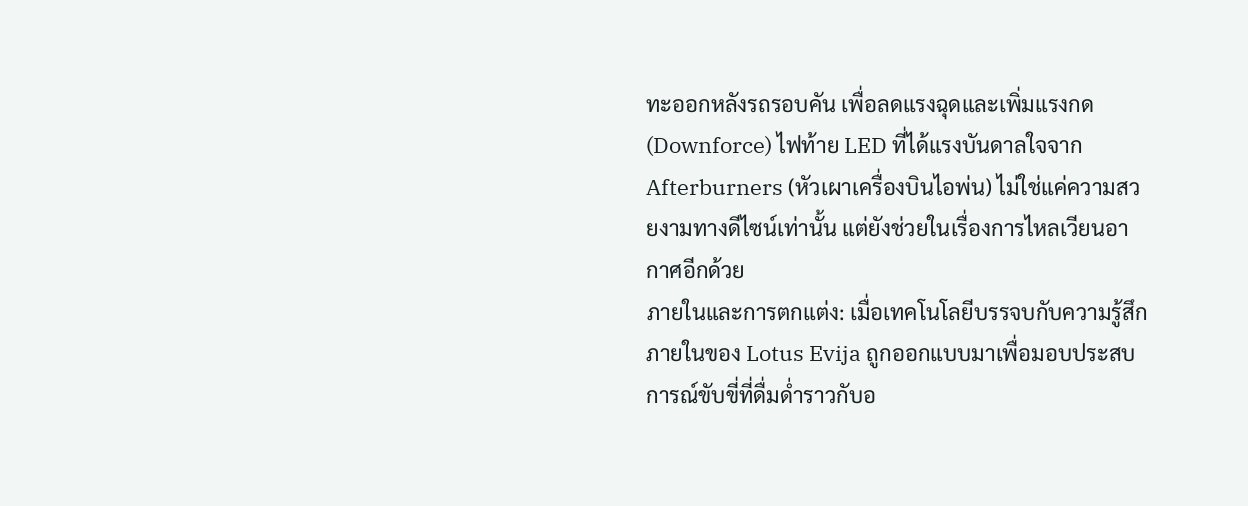ทะออกหลังรถรอบคัน เพื่อลดแรงฉุดและเพิ่มแรงกด (Downforce) ไฟท้าย LED ที่ได้แรงบันดาลใจจาก Afterburners (หัวเผาเครื่องบินไอพ่น) ไม่ใช่แค่ความสวยงามทางดีไซน์เท่านั้น แต่ยังช่วยในเรื่องการไหลเวียนอากาศอีกด้วย
ภายในและการตกแต่ง: เมื่อเทคโนโลยีบรรจบกับความรู้สึก
ภายในของ Lotus Evija ถูกออกแบบมาเพื่อมอบประสบการณ์ขับขี่ที่ดื่มด่ำราวกับอ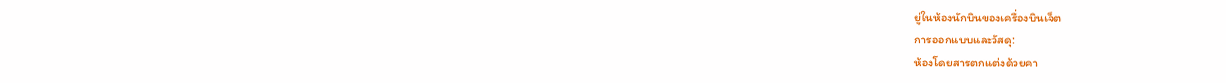ยู่ในห้องนักบินของเครื่องบินเจ็ต
การออกแบบและวัสดุ:
ห้องโดยสารตกแต่งด้วยคา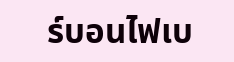ร์บอนไฟเบ